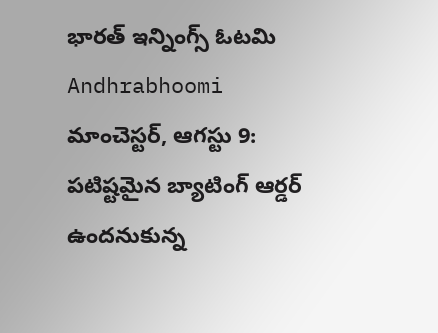భారత్ ఇన్నింగ్స్ ఓటమి Andhrabhoomi
మాంచెస్టర్, ఆగస్టు 9: పటిష్టమైన బ్యాటింగ్ ఆర్డర్ ఉందనుకున్న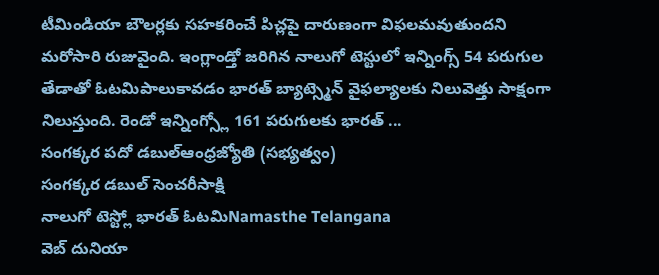టీమిండియా బౌలర్లకు సహకరించే పిచ్లపై దారుణంగా విఫలమవుతుందని మరోసారి రుజువైంది. ఇంగ్లాండ్తో జరిగిన నాలుగో టెస్టులో ఇన్నింగ్స్ 54 పరుగుల తేడాతో ఓటమిపాలుకావడం భారత్ బ్యాట్స్మెన్ వైఫల్యాలకు నిలువెత్తు సాక్షంగా నిలుస్తుంది. రెండో ఇన్నింగ్స్లో 161 పరుగులకు భారత్ ...
సంగక్కర పదో డబుల్ఆంధ్రజ్యోతి (సభ్యత్వం)
సంగక్కర డబుల్ సెంచరీసాక్షి
నాలుగో టెస్ట్లో భారత్ ఓటమిNamasthe Telangana
వెబ్ దునియా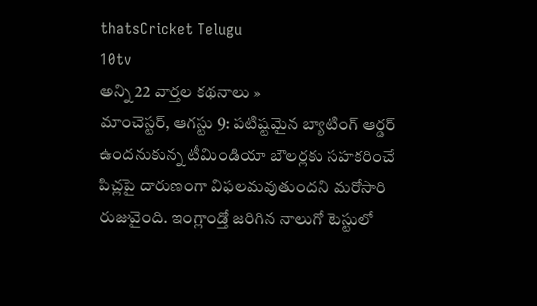thatsCricket Telugu
10tv
అన్ని 22 వార్తల కథనాలు »
మాంచెస్టర్, ఆగస్టు 9: పటిష్టమైన బ్యాటింగ్ ఆర్డర్ ఉందనుకున్న టీమిండియా బౌలర్లకు సహకరించే పిచ్లపై దారుణంగా విఫలమవుతుందని మరోసారి రుజువైంది. ఇంగ్లాండ్తో జరిగిన నాలుగో టెస్టులో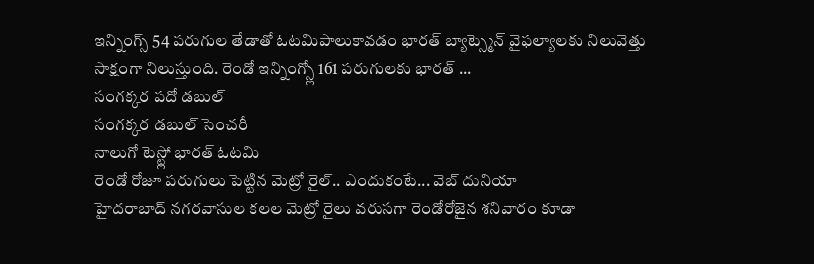ఇన్నింగ్స్ 54 పరుగుల తేడాతో ఓటమిపాలుకావడం భారత్ బ్యాట్స్మెన్ వైఫల్యాలకు నిలువెత్తు సాక్షంగా నిలుస్తుంది. రెండో ఇన్నింగ్స్లో 161 పరుగులకు భారత్ ...
సంగక్కర పదో డబుల్
సంగక్కర డబుల్ సెంచరీ
నాలుగో టెస్ట్లో భారత్ ఓటమి
రెండో రోజూ పరుగులు పెట్టిన మెట్రో రైల్.. ఎందుకంటే... వెబ్ దునియా
హైదరాబాద్ నగరవాసుల కలల మెట్రో రైలు వరుసగా రెండోరోజైన శనివారం కూడా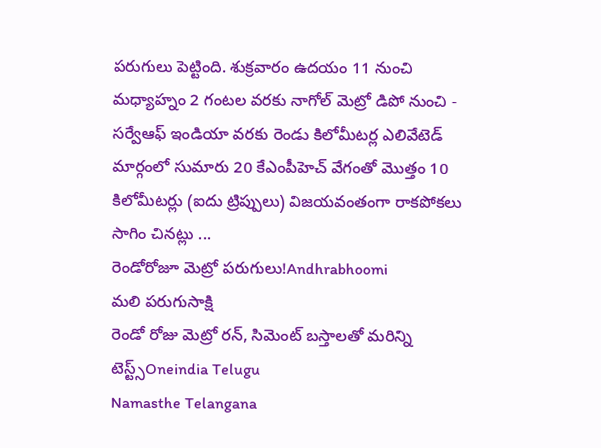పరుగులు పెట్టింది. శుక్రవారం ఉదయం 11 నుంచి మధ్యాహ్నం 2 గంటల వరకు నాగోల్ మెట్రో డిపో నుంచి - సర్వేఆఫ్ ఇండియా వరకు రెండు కిలోమీటర్ల ఎలివేటెడ్ మార్గంలో సుమారు 20 కేఎంపీహెచ్ వేగంతో మొత్తం 10 కిలోమీటర్లు (ఐదు ట్రిప్పులు) విజయవంతంగా రాకపోకలు సాగిం చినట్లు ...
రెండోరోజూ మెట్రో పరుగులు!Andhrabhoomi
మలి పరుగుసాక్షి
రెండో రోజు మెట్రో రన్, సిమెంట్ బస్తాలతో మరిన్ని టెస్ట్స్Oneindia Telugu
Namasthe Telangana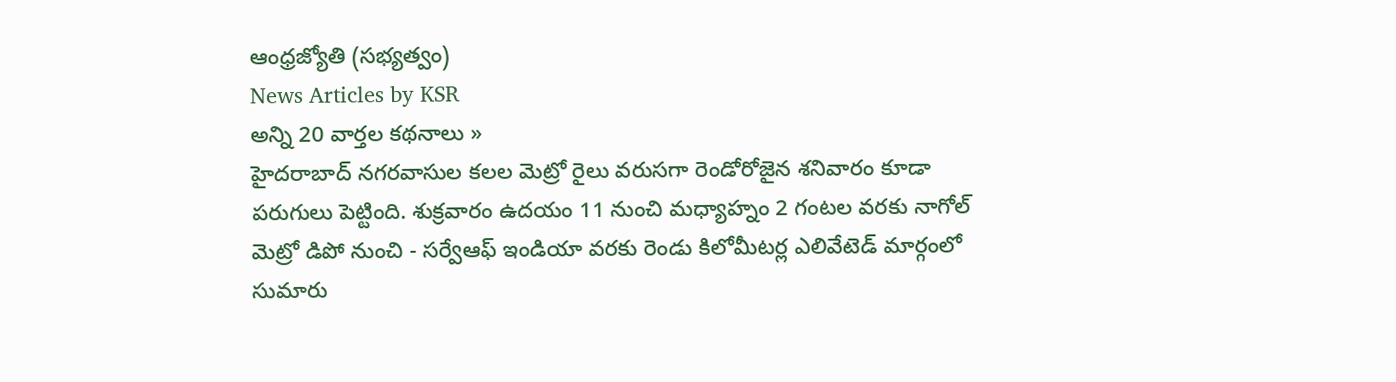ఆంధ్రజ్యోతి (సభ్యత్వం)
News Articles by KSR
అన్ని 20 వార్తల కథనాలు »
హైదరాబాద్ నగరవాసుల కలల మెట్రో రైలు వరుసగా రెండోరోజైన శనివారం కూడా పరుగులు పెట్టింది. శుక్రవారం ఉదయం 11 నుంచి మధ్యాహ్నం 2 గంటల వరకు నాగోల్ మెట్రో డిపో నుంచి - సర్వేఆఫ్ ఇండియా వరకు రెండు కిలోమీటర్ల ఎలివేటెడ్ మార్గంలో సుమారు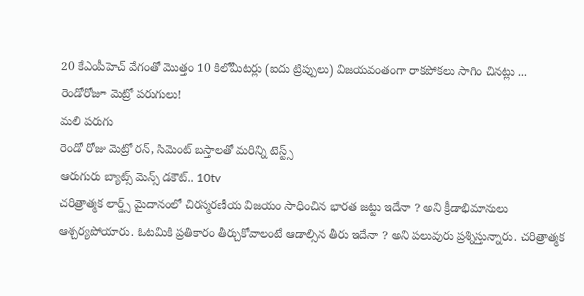20 కేఎంపీహెచ్ వేగంతో మొత్తం 10 కిలోమీటర్లు (ఐదు ట్రిప్పులు) విజయవంతంగా రాకపోకలు సాగిం చినట్లు ...
రెండోరోజూ మెట్రో పరుగులు!
మలి పరుగు
రెండో రోజు మెట్రో రన్, సిమెంట్ బస్తాలతో మరిన్ని టెస్ట్స్
ఆరుగురు బ్యాట్స్ మెన్స్ డకౌట్.. 10tv
చరిత్రాత్మక లార్డ్స్ మైదానంలో చిరస్మరణీయ విజయం సాధించిన భారత జట్టు ఇదేనా ? అని క్రీడాభిమానులు ఆశ్చర్యపోయారు. ఓటమికి ప్రతికారం తీర్చుకోవాలంటే ఆడాల్సిన తీరు ఇదేనా ? అని పలువురు ప్రశ్నిస్తున్నారు. చరిత్రాత్మక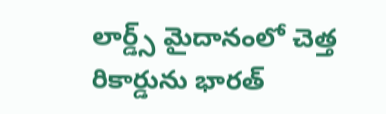లార్డ్స్ మైదానంలో చెత్త రికార్డును భారత్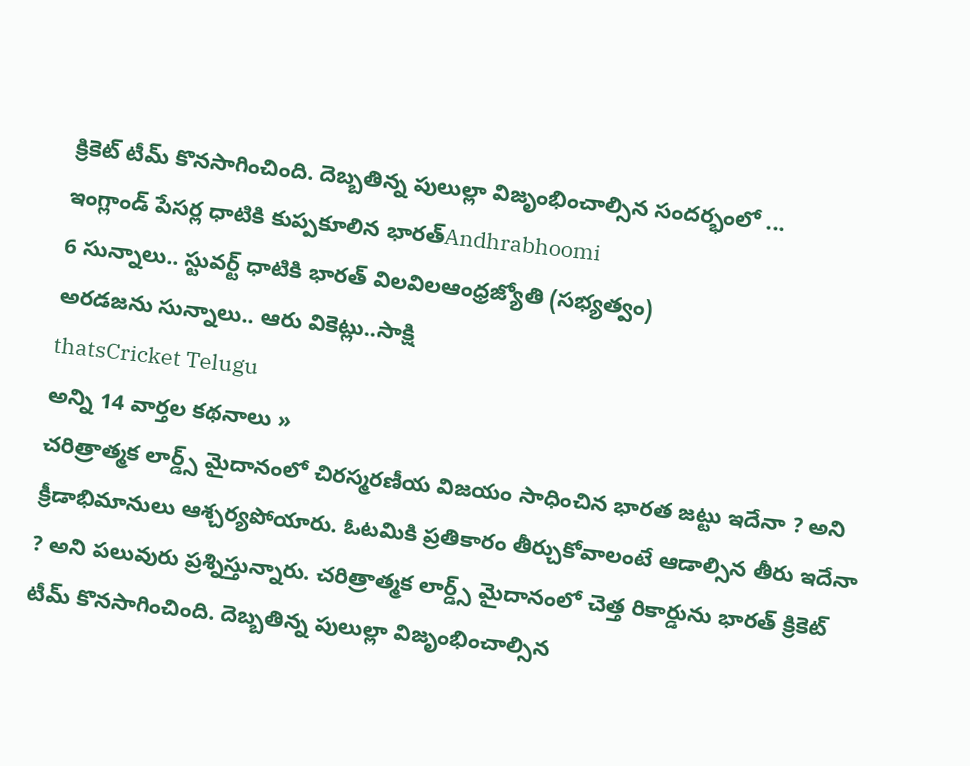క్రికెట్ టీమ్ కొనసాగించింది. దెబ్బతిన్న పులుల్లా విజృంభించాల్సిన సందర్భంలో ...
ఇంగ్లాండ్ పేసర్ల ధాటికి కుప్పకూలిన భారత్Andhrabhoomi
6 సున్నాలు.. స్టువర్ట్ ధాటికి భారత్ విలవిలఆంధ్రజ్యోతి (సభ్యత్వం)
అరడజను సున్నాలు.. ఆరు వికెట్లు..సాక్షి
thatsCricket Telugu
అన్ని 14 వార్తల కథనాలు »
చరిత్రాత్మక లార్డ్స్ మైదానంలో చిరస్మరణీయ విజయం సాధించిన భారత జట్టు ఇదేనా ? అని క్రీడాభిమానులు ఆశ్చర్యపోయారు. ఓటమికి ప్రతికారం తీర్చుకోవాలంటే ఆడాల్సిన తీరు ఇదేనా ? అని పలువురు ప్రశ్నిస్తున్నారు. చరిత్రాత్మక లార్డ్స్ మైదానంలో చెత్త రికార్డును భారత్ క్రికెట్ టీమ్ కొనసాగించింది. దెబ్బతిన్న పులుల్లా విజృంభించాల్సిన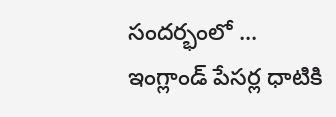సందర్భంలో ...
ఇంగ్లాండ్ పేసర్ల ధాటికి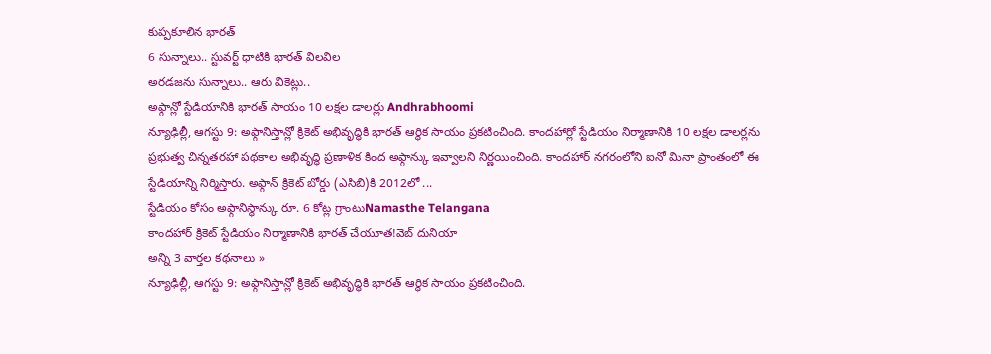కుప్పకూలిన భారత్
6 సున్నాలు.. స్టువర్ట్ ధాటికి భారత్ విలవిల
అరడజను సున్నాలు.. ఆరు వికెట్లు..
అఫ్గాన్లో స్టేడియానికి భారత్ సాయం 10 లక్షల డాలర్లు Andhrabhoomi
న్యూఢిల్లీ, ఆగస్టు 9: అఫ్గానిస్తాన్లో క్రికెట్ అభివృద్ధికి భారత్ ఆర్థిక సాయం ప్రకటించింది. కాందహార్లో స్టేడియం నిర్మాణానికి 10 లక్షల డాలర్లను ప్రభుత్వ చిన్నతరహా పథకాల అభివృద్ధి ప్రణాళిక కింద అఫ్గాన్కు ఇవ్వాలని నిర్ణయించింది. కాందహార్ నగరంలోని ఐనో మినా ప్రాంతంలో ఈ స్టేడియాన్ని నిర్మిస్తారు. అఫ్గాన్ క్రికెట్ బోర్డు (ఎసిబి)కి 2012లో ...
స్టేడియం కోసం అఫ్గానిస్థాన్కు రూ. 6 కోట్ల గ్రాంటుNamasthe Telangana
కాందహార్ క్రికెట్ స్టేడియం నిర్మాణానికి భారత్ చేయూత!వెబ్ దునియా
అన్ని 3 వార్తల కథనాలు »
న్యూఢిల్లీ, ఆగస్టు 9: అఫ్గానిస్తాన్లో క్రికెట్ అభివృద్ధికి భారత్ ఆర్థిక సాయం ప్రకటించింది.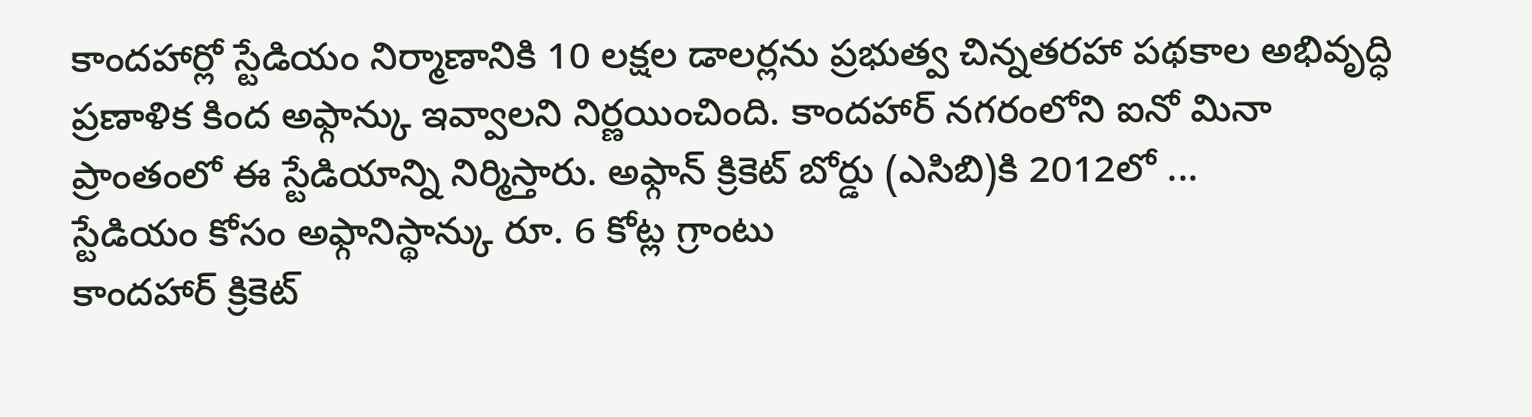కాందహార్లో స్టేడియం నిర్మాణానికి 10 లక్షల డాలర్లను ప్రభుత్వ చిన్నతరహా పథకాల అభివృద్ధి ప్రణాళిక కింద అఫ్గాన్కు ఇవ్వాలని నిర్ణయించింది. కాందహార్ నగరంలోని ఐనో మినా ప్రాంతంలో ఈ స్టేడియాన్ని నిర్మిస్తారు. అఫ్గాన్ క్రికెట్ బోర్డు (ఎసిబి)కి 2012లో ...
స్టేడియం కోసం అఫ్గానిస్థాన్కు రూ. 6 కోట్ల గ్రాంటు
కాందహార్ క్రికెట్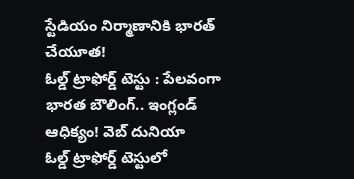స్టేడియం నిర్మాణానికి భారత్ చేయూత!
ఓల్డ్ ట్రాఫోర్డ్ టెస్టు : పేలవంగా భారత బౌలింగ్.. ఇంగ్లండ్ ఆధిక్యం! వెబ్ దునియా
ఓల్డ్ ట్రాఫోర్డ్ టెస్టులో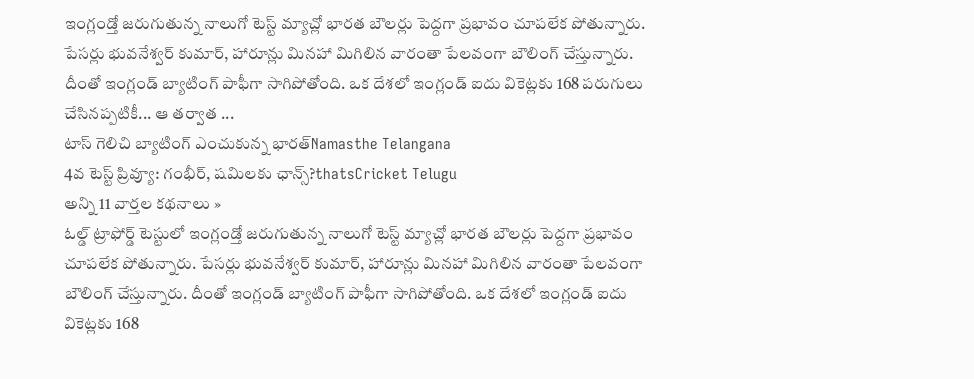ఇంగ్లండ్తో జరుగుతున్న నాలుగో టెస్ట్ మ్యాచ్లో భారత బౌలర్లు పెద్దగా ప్రభావం చూపలేక పోతున్నారు. పేసర్లు భువనేశ్వర్ కుమార్, హారూన్లు మినహా మిగిలిన వారంతా పేలవంగా బౌలింగ్ చేస్తున్నారు. దీంతో ఇంగ్లండ్ బ్యాటింగ్ పాఫీగా సాగిపోతోంది. ఒక దేశలో ఇంగ్లండ్ ఐదు వికెట్లకు 168 పరుగులు చేసినప్పటికీ... ఆ తర్వాత ...
టాస్ గెలిచి బ్యాటింగ్ ఎంచుకున్న భారత్Namasthe Telangana
4వ టెస్ట్ ప్రివ్యూ: గంభీర్, షమిలకు ఛాన్స్?thatsCricket Telugu
అన్ని 11 వార్తల కథనాలు »
ఓల్డ్ ట్రాఫోర్డ్ టెస్టులో ఇంగ్లండ్తో జరుగుతున్న నాలుగో టెస్ట్ మ్యాచ్లో భారత బౌలర్లు పెద్దగా ప్రభావం చూపలేక పోతున్నారు. పేసర్లు భువనేశ్వర్ కుమార్, హారూన్లు మినహా మిగిలిన వారంతా పేలవంగా బౌలింగ్ చేస్తున్నారు. దీంతో ఇంగ్లండ్ బ్యాటింగ్ పాఫీగా సాగిపోతోంది. ఒక దేశలో ఇంగ్లండ్ ఐదు వికెట్లకు 168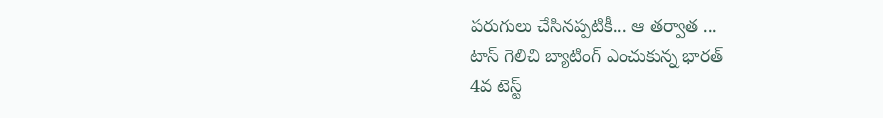పరుగులు చేసినప్పటికీ... ఆ తర్వాత ...
టాస్ గెలిచి బ్యాటింగ్ ఎంచుకున్న భారత్
4వ టెస్ట్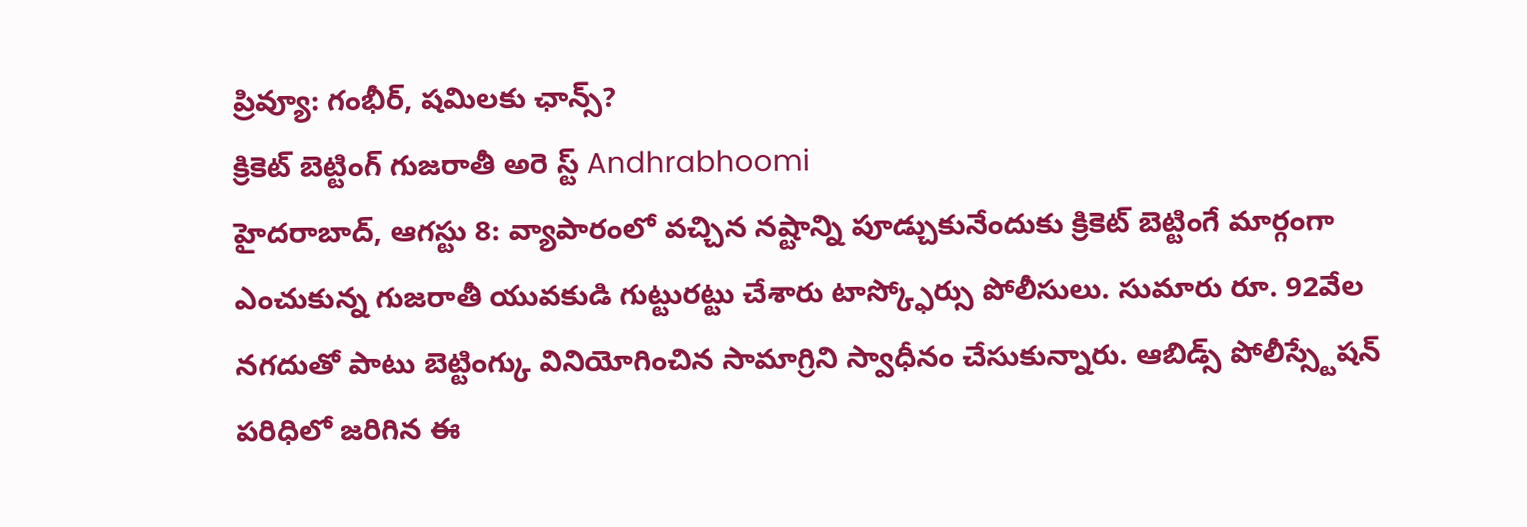ప్రివ్యూ: గంభీర్, షమిలకు ఛాన్స్?
క్రికెట్ బెట్టింగ్ గుజరాతీ అరె స్ట్ Andhrabhoomi
హైదరాబాద్, ఆగస్టు 8: వ్యాపారంలో వచ్చిన నష్టాన్ని పూడ్చుకునేందుకు క్రికెట్ బెట్టింగే మార్గంగా ఎంచుకున్న గుజరాతీ యువకుడి గుట్టురట్టు చేశారు టాస్క్ఫోర్సు పోలీసులు. సుమారు రూ. 92వేల నగదుతో పాటు బెట్టింగ్కు వినియోగించిన సామాగ్రిని స్వాధీనం చేసుకున్నారు. ఆబిడ్స్ పోలీస్స్టేషన్ పరిధిలో జరిగిన ఈ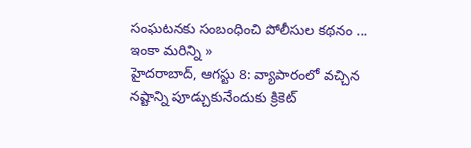సంఘటనకు సంబంధించి పోలీసుల కథనం ...
ఇంకా మరిన్ని »
హైదరాబాద్, ఆగస్టు 8: వ్యాపారంలో వచ్చిన నష్టాన్ని పూడ్చుకునేందుకు క్రికెట్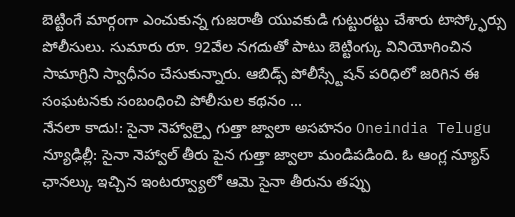బెట్టింగే మార్గంగా ఎంచుకున్న గుజరాతీ యువకుడి గుట్టురట్టు చేశారు టాస్క్ఫోర్సు పోలీసులు. సుమారు రూ. 92వేల నగదుతో పాటు బెట్టింగ్కు వినియోగించిన సామాగ్రిని స్వాధీనం చేసుకున్నారు. ఆబిడ్స్ పోలీస్స్టేషన్ పరిధిలో జరిగిన ఈ సంఘటనకు సంబంధించి పోలీసుల కథనం ...
నేనలా కాదు!: సైనా నెహ్వాల్పై గుత్తా జ్వాలా అసహనం Oneindia Telugu
న్యూఢిల్లీ: సైనా నెహ్వాల్ తీరు పైన గుత్తా జ్వాలా మండిపడింది. ఓ ఆంగ్ల న్యూస్ ఛానల్కు ఇచ్చిన ఇంటర్వ్యూలో ఆమె సైనా తీరును తప్పు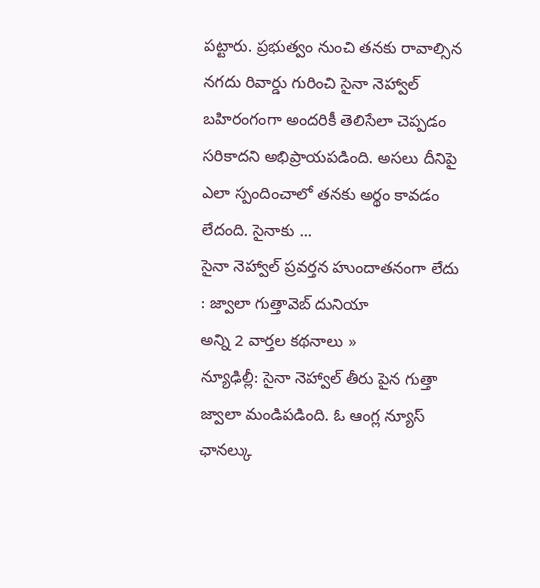పట్టారు. ప్రభుత్వం నుంచి తనకు రావాల్సిన నగదు రివార్డు గురించి సైనా నెహ్వాల్ బహిరంగంగా అందరికీ తెలిసేలా చెప్పడం సరికాదని అభిప్రాయపడింది. అసలు దీనిపై ఎలా స్పందించాలో తనకు అర్థం కావడం లేదంది. సైనాకు ...
సైనా నెహ్వాల్ ప్రవర్తన హుందాతనంగా లేదు : జ్వాలా గుత్తావెబ్ దునియా
అన్ని 2 వార్తల కథనాలు »
న్యూఢిల్లీ: సైనా నెహ్వాల్ తీరు పైన గుత్తా జ్వాలా మండిపడింది. ఓ ఆంగ్ల న్యూస్ ఛానల్కు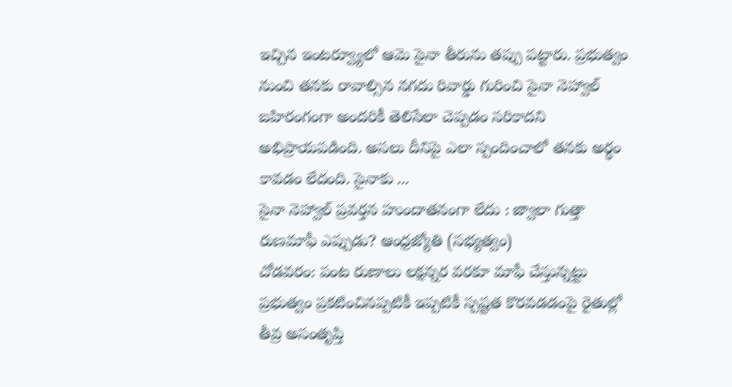ఇచ్చిన ఇంటర్వ్యూలో ఆమె సైనా తీరును తప్పు పట్టారు. ప్రభుత్వం నుంచి తనకు రావాల్సిన నగదు రివార్డు గురించి సైనా నెహ్వాల్ బహిరంగంగా అందరికీ తెలిసేలా చెప్పడం సరికాదని అభిప్రాయపడింది. అసలు దీనిపై ఎలా స్పందించాలో తనకు అర్థం కావడం లేదంది. సైనాకు ...
సైనా నెహ్వాల్ ప్రవర్తన హుందాతనంగా లేదు : జ్వాలా గుత్తా
రుణమాఫీ ఎప్పుడు? ఆంధ్రజ్యోతి (సభ్యత్వం)
చోడవరం: పంట రుణాలు లక్షన్నర వరకూ మాఫీ చేస్తున్నట్టు ప్రభుత్వం ప్రకటించినప్పటికీ ఇప్పటికీ స్పష్టత కొరవడడంపై రైతుల్లో తీవ్ర అసంతృప్తి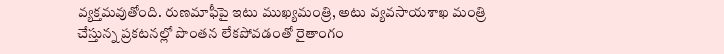వ్యక్తమవుతోంది. రుణమాఫీపై ఇటు ముఖ్యమంత్రి, అటు వ్యవసాయశాఖ మంత్రి చేస్తున్న ప్రకటనల్లో పొంతన లేకపోవడంతో రైతాంగం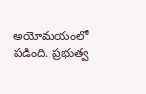అయోమయంలో పడింది. ప్రభుత్వ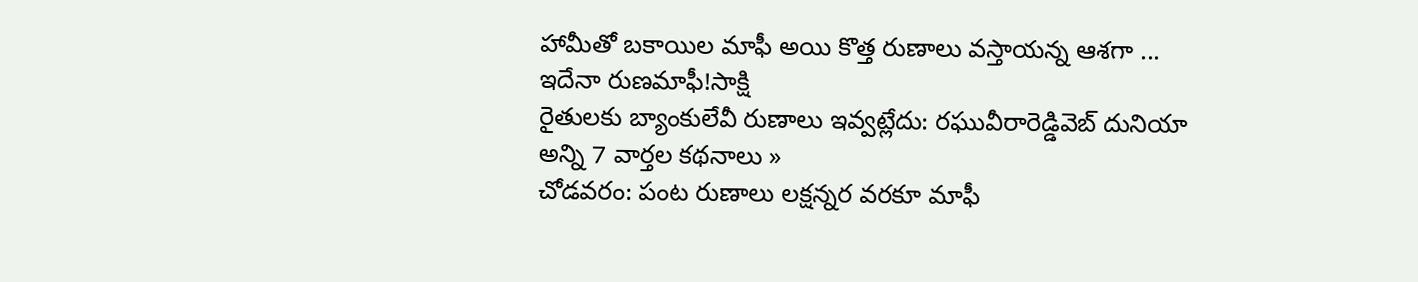హామీతో బకాయిల మాఫీ అయి కొత్త రుణాలు వస్తాయన్న ఆశగా ...
ఇదేనా రుణమాఫీ!సాక్షి
రైతులకు బ్యాంకులేవీ రుణాలు ఇవ్వట్లేదు: రఘువీరారెడ్డివెబ్ దునియా
అన్ని 7 వార్తల కథనాలు »
చోడవరం: పంట రుణాలు లక్షన్నర వరకూ మాఫీ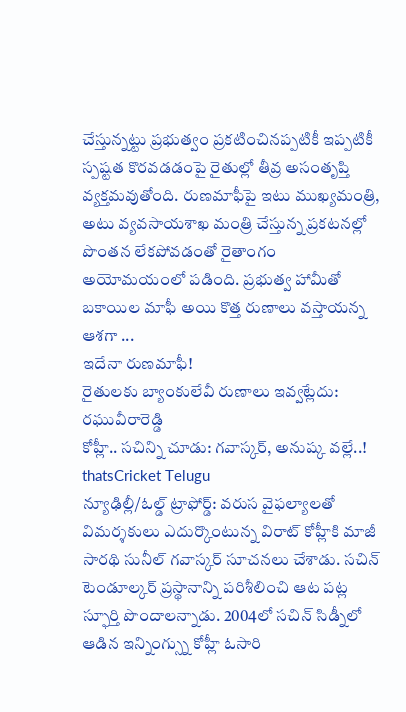చేస్తున్నట్టు ప్రభుత్వం ప్రకటించినప్పటికీ ఇప్పటికీ స్పష్టత కొరవడడంపై రైతుల్లో తీవ్ర అసంతృప్తి వ్యక్తమవుతోంది. రుణమాఫీపై ఇటు ముఖ్యమంత్రి, అటు వ్యవసాయశాఖ మంత్రి చేస్తున్న ప్రకటనల్లో పొంతన లేకపోవడంతో రైతాంగం అయోమయంలో పడింది. ప్రభుత్వ హామీతో బకాయిల మాఫీ అయి కొత్త రుణాలు వస్తాయన్న ఆశగా ...
ఇదేనా రుణమాఫీ!
రైతులకు బ్యాంకులేవీ రుణాలు ఇవ్వట్లేదు: రఘువీరారెడ్డి
కోహ్లీ.. సచిన్ని చూడు: గవాస్కర్, అనుష్క వల్లే..! thatsCricket Telugu
న్యూఢిల్లీ/ఓల్డ్ ట్రాఫోర్డ్: వరుస వైఫల్యాలతో విమర్శకులు ఎదుర్కొంటున్న విరాట్ కోహ్లీకి మాజీ సారథి సునీల్ గవాస్కర్ సూచనలు చేశాడు. సచిన్ టెండూల్కర్ ప్రస్థానాన్ని పరిశీలించి ఆట పట్ల స్ఫూర్తి పొందాలన్నాడు. 2004లో సచిన్ సిడ్నీలో ఆడిన ఇన్నింగ్స్ను కోహ్లీ ఓసారి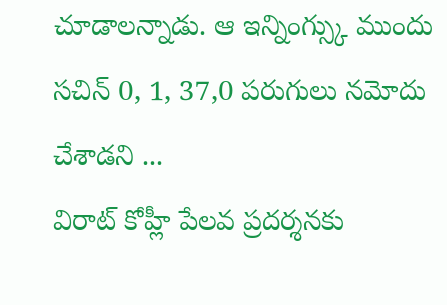చూడాలన్నాడు. ఆ ఇన్నింగ్స్కు ముందు సచిన్ 0, 1, 37,0 పరుగులు నమోదు చేశాడని ...
విరాట్ కోహ్లీ పేలవ ప్రదర్శనకు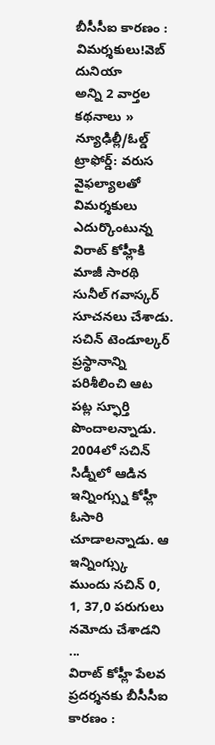బీసీసీఐ కారణం : విమర్శకులు!వెబ్ దునియా
అన్ని 2 వార్తల కథనాలు »
న్యూఢిల్లీ/ఓల్డ్ ట్రాఫోర్డ్: వరుస వైఫల్యాలతో విమర్శకులు ఎదుర్కొంటున్న విరాట్ కోహ్లీకి మాజీ సారథి సునీల్ గవాస్కర్ సూచనలు చేశాడు. సచిన్ టెండూల్కర్ ప్రస్థానాన్ని పరిశీలించి ఆట పట్ల స్ఫూర్తి పొందాలన్నాడు. 2004లో సచిన్ సిడ్నీలో ఆడిన ఇన్నింగ్స్ను కోహ్లీ ఓసారి చూడాలన్నాడు. ఆ ఇన్నింగ్స్కు ముందు సచిన్ 0, 1, 37,0 పరుగులు నమోదు చేశాడని ...
విరాట్ కోహ్లీ పేలవ ప్రదర్శనకు బీసీసీఐ కారణం :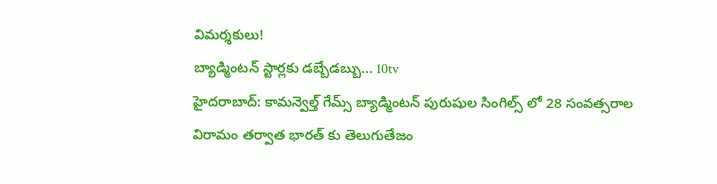విమర్శకులు!
బ్యాడ్మింటన్ స్టార్లకు డబ్బేడబ్బు... 10tv
హైదరాబాద్: కామన్వెల్త్ గేమ్స్ బ్యాడ్మింటన్ పురుషుల సింగిల్స్ లో 28 సంవత్సరాల విరామం తర్వాత భారత్ కు తెలుగుతేజం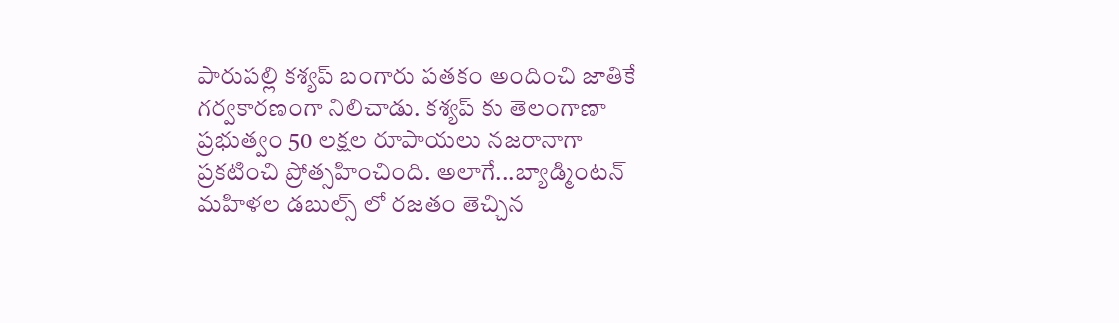పారుపల్లి కశ్యప్ బంగారు పతకం అందించి జాతికే గర్వకారణంగా నిలిచాడు. కశ్యప్ కు తెలంగాణా ప్రభుత్వం 50 లక్షల రూపాయలు నజరానాగా ప్రకటించి ప్రోత్సహించింది. అలాగే...బ్యాడ్మింటన్ మహిళల డబుల్స్ లో రజతం తెచ్చిన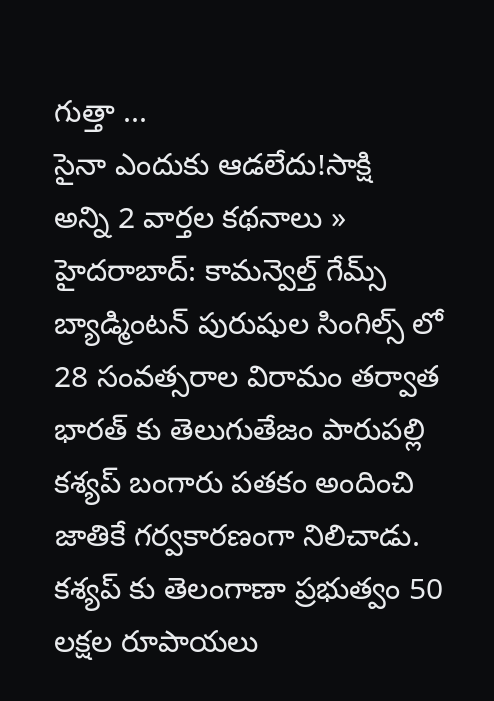గుత్తా ...
సైనా ఎందుకు ఆడలేదు!సాక్షి
అన్ని 2 వార్తల కథనాలు »
హైదరాబాద్: కామన్వెల్త్ గేమ్స్ బ్యాడ్మింటన్ పురుషుల సింగిల్స్ లో 28 సంవత్సరాల విరామం తర్వాత భారత్ కు తెలుగుతేజం పారుపల్లి కశ్యప్ బంగారు పతకం అందించి జాతికే గర్వకారణంగా నిలిచాడు. కశ్యప్ కు తెలంగాణా ప్రభుత్వం 50 లక్షల రూపాయలు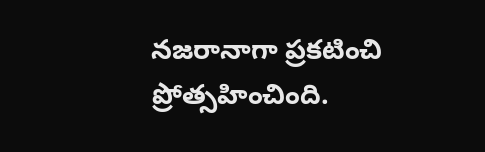నజరానాగా ప్రకటించి ప్రోత్సహించింది.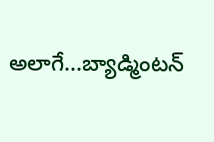అలాగే...బ్యాడ్మింటన్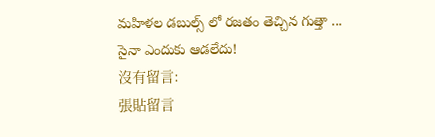మహిళల డబుల్స్ లో రజతం తెచ్చిన గుత్తా ...
సైనా ఎందుకు ఆడలేదు!
沒有留言:
張貼留言